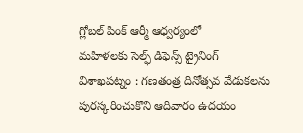గ్లోబల్ పింక్ ఆర్మీ ఆధ్వర్యంలో
మహిళలకు సెల్ఫ్ డిఫెన్స్ ట్రైనింగ్
విశాఖపట్నం : గణతంత్ర దినోత్సవ వేడుకలను పురస్కరించుకొని ఆదివారం ఉదయం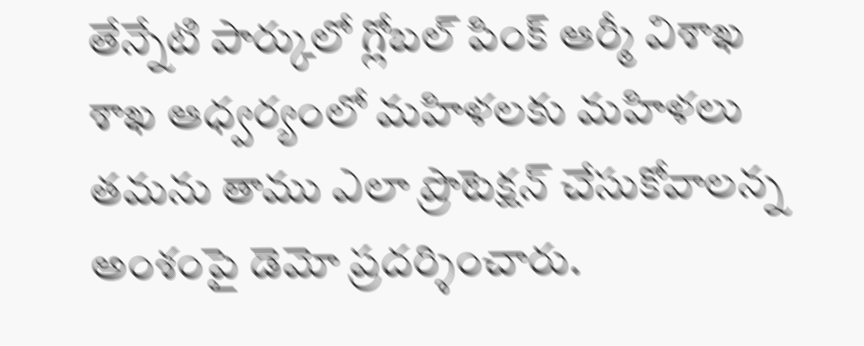తేన్నేటి పార్కులో గ్లోబల్ పింక్ ఆర్మీ విశాఖ శాఖ ఆధ్వర్యంలో మహిళలకు మహిళలు తమను తాము ఎలా ప్రొటెక్షన్ చేసుకోవాలన్న అంశంపై డెమో ప్రదర్శించారు.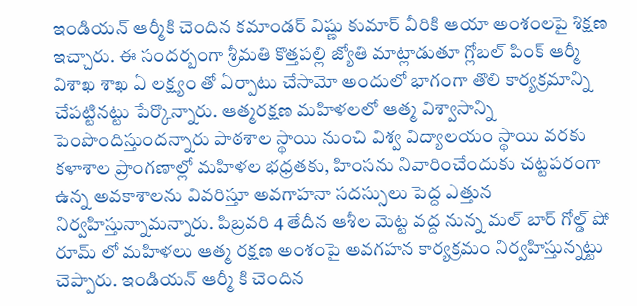ఇండియన్ ఆర్మీకి చెందిన కమాండర్ విష్ణు కుమార్ వీరికి ఆయా అంశంలపై శిక్షణ ఇచ్చారు. ఈ సందర్బంగా శ్రీమతి కొత్తపల్లి జ్యోతి మాట్లాడుతూ గ్లోబల్ పింక్ ఆర్మీ విశాఖ శాఖ ఏ లక్ష్యం తో ఏర్పాటు చేసామో అందులో భాగంగా తొలి కార్యక్రమాన్ని చేపట్టినట్టు పేర్కొన్నారు. ఆత్మరక్షణ మహిళలలో ఆత్మ విశ్వాసాన్ని పెంపొందిస్తుందన్నారు పాఠశాల స్థాయి నుంచి విశ్వ విద్యాలయం స్థాయి వరకు కళాశాల ప్రాంగణాల్లో మహిళల భధ్రతకు, హింసను నివారించేందుకు చట్టపరంగా ఉన్న అవకాశాలను వివరిస్తూ అవగాహనా సదస్సులు పెద్ద ఎత్తున నిర్వహిస్తున్నామన్నారు. పిబ్రవరి 4 తేదీన ఆశీల మెట్ట వద్ద నున్న మల్ బార్ గోల్డ్ షో రూమ్ లో మహిళలు ఆత్మ రక్షణ అంశంపై అవగహన కార్యక్రమం నిర్వహిస్తున్నట్టు చెప్పారు. ఇండియన్ ఆర్మీ కి చెందిన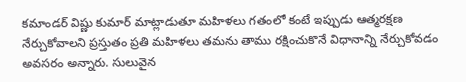కమాండర్ విష్ణు కుమార్ మాట్లాడుతూ మహిళలు గతంలో కంటే ఇప్పుడు ఆత్మరక్షణ నేర్చుకోవాలని ప్రస్తుతం ప్రతి మహిళలు తమను తాము రక్షించుకొనే విధానాన్ని నేర్చుకోవడం అవసరం అన్నారు. సులువైన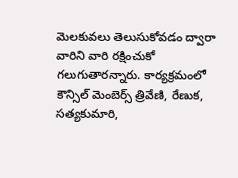మెలకువలు తెలుసుకోవడం ద్వారా వారిని వారి రక్షించుకో గలుగుతారన్నారు. కార్యక్రమంలో కౌన్సిల్ మెంబెర్స్ త్రివేణి, రేణుక, సత్యకుమారి,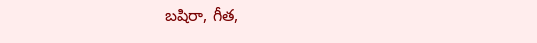బషిరా, గీత,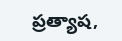ప్రత్యాష,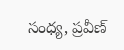సంధ్య, ప్రవీణ్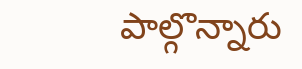పాల్గొన్నారు